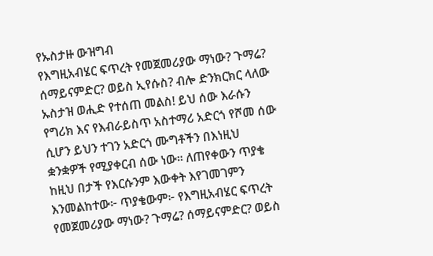የኡስታዙ ውዝግብ
የእግዚአብሄር ፍጥረት የመጀመሪያው ማነው? ጉማሬ? ሰማይናምድር? ወይስ ኢየሱስ? ብሎ ድንክርክር ላለው ኡስታዝ ወሒድ የተሰጠ መልስ! ይህ ሰው እራሱን የግሪክ እና የእብራይስጥ አስተማሪ አድርጎ የሾመ ሰው ሲሆን ይህን ተገን አድርጎ ሙግቶችን በእነዚህ ቋንቋዎች የሚያቀርብ ሰው ነው። ለጠየቀውን ጥያቄ ከዚህ በታች የእርሱንም እውቀት እየገመገምን እንመልከተው፦ ጥያቄውም፦ የእግዚአብሄር ፍጥረት የመጀመሪያው ማነው? ጉማሬ? ሰማይናምድር? ወይስ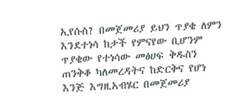ኢየሱስ? በመጀመሪያ ይህን ጥያቄ ለምን እንደተነሳ ከታች የምናየው ቢሆንም ጥያቄው የተነሳው መፅሀፍ ቅዱስን ጠንቅቆ ካለመረዳትና ከድርቅና የሆነ እንጅ እግዚአብሄር በመጀመሪያ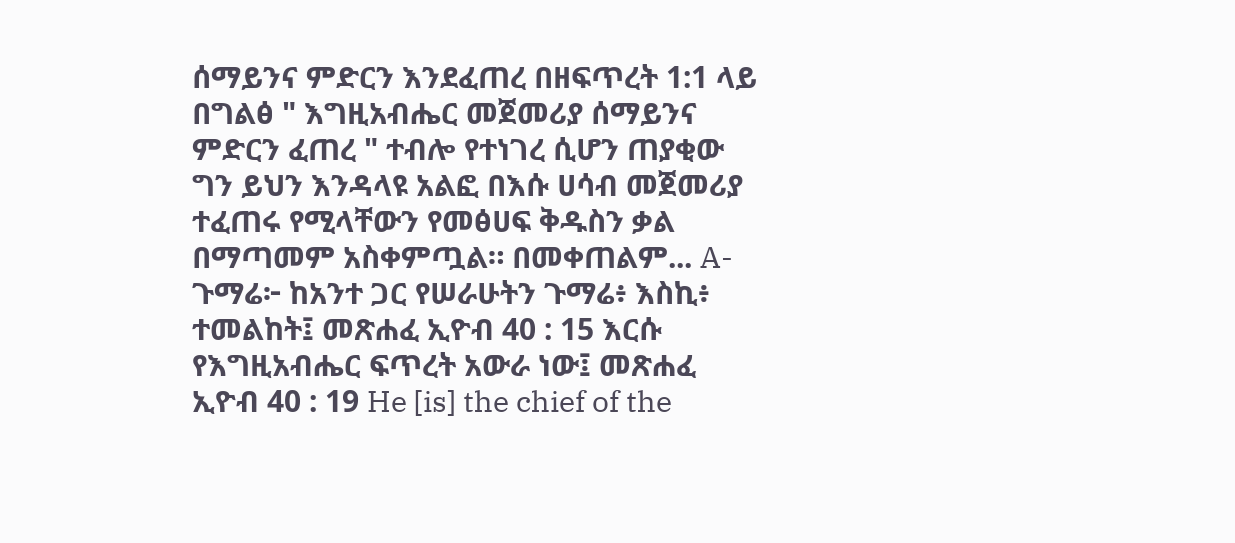ሰማይንና ምድርን እንደፈጠረ በዘፍጥረት 1:1 ላይ በግልፅ " እግዚአብሔር መጀመሪያ ሰማይንና ምድርን ፈጠረ " ተብሎ የተነገረ ሲሆን ጠያቂው ግን ይህን እንዳላዩ አልፎ በእሱ ሀሳብ መጀመሪያ ተፈጠሩ የሚላቸውን የመፅሀፍ ቅዱስን ቃል በማጣመም አስቀምጧል። በመቀጠልም... A-ጉማሬ፦ ከአንተ ጋር የሠራሁትን ጉማሬ፥ እስኪ፥ ተመልከት፤ መጽሐፈ ኢዮብ 40 : 15 እርሱ የእግዚአብሔር ፍጥረት አውራ ነው፤ መጽሐፈ ኢዮብ 40 : 19 He [is] the chief of the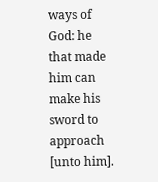ways of God: he that made him can make his sword to approach [unto him].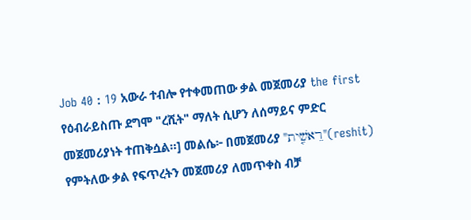Job 40 : 19 አውራ ተብሎ የተቀመጠው ቃል መጀመሪያ the first የዕብራይስጡ ደግሞ "ረሺት" ማለት ሲሆን ለሰማይና ምድር መጀመሪያነት ተጠቅሷል።] መልሴ፦ በመጀመሪያ "רֵאשִׁ֤ית"(reshit) የምትለው ቃል የፍጥረትን መጀመሪያ ለመጥቀስ ብቻ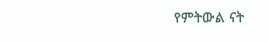የምትውል ናት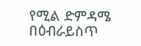የሚል ድምዳሜ በዕብራይስጥ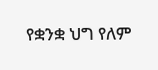የቋንቋ ህግ የለም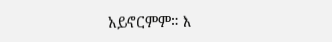አይኖርምም። እ